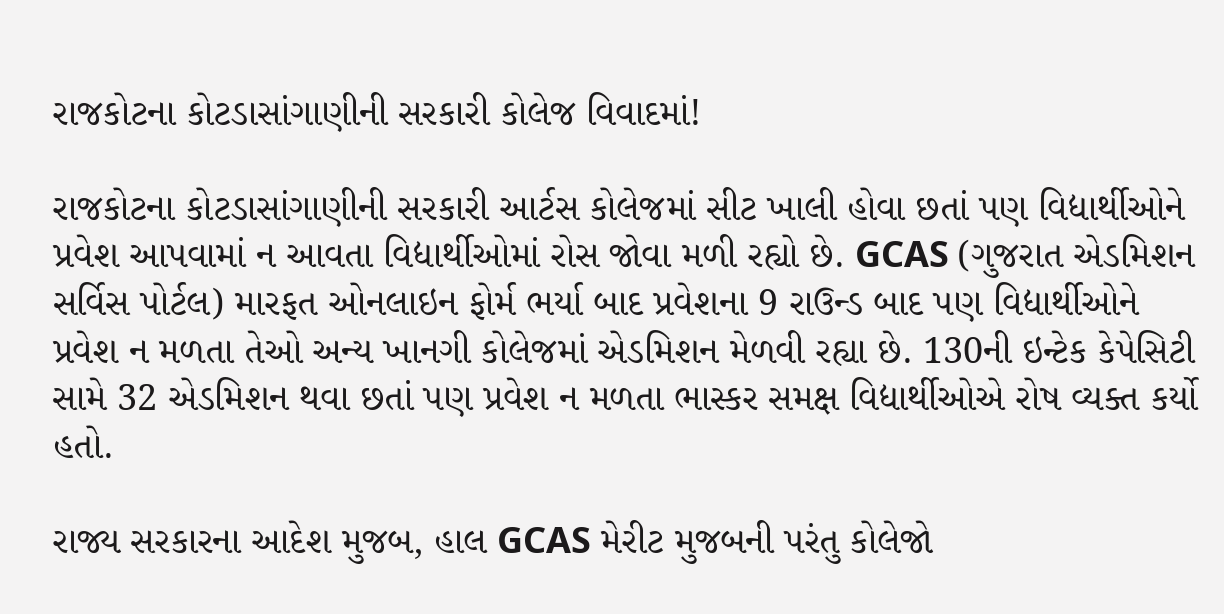રાજકોટના કોટડાસાંગાણીની સરકારી કોલેજ વિવાદમાં!

રાજકોટના કોટડાસાંગાણીની સરકારી આર્ટસ કોલેજમાં સીટ ખાલી હોવા છતાં પણ વિદ્યાર્થીઓને પ્રવેશ આપવામાં ન આવતા વિદ્યાર્થીઓમાં રોસ જોવા મળી રહ્યો છે. GCAS (ગુજરાત એડમિશન સર્વિસ પોર્ટલ) મારફત ઓનલાઇન ફોર્મ ભર્યા બાદ પ્રવેશના 9 રાઉન્ડ બાદ પણ વિદ્યાર્થીઓને પ્રવેશ ન મળતા તેઓ અન્ય ખાનગી કોલેજમાં એડમિશન મેળવી રહ્યા છે. 130ની ઇન્ટેક કેપેસિટી સામે 32 એડમિશન થવા છતાં પણ પ્રવેશ ન મળતા ભાસ્કર સમક્ષ વિદ્યાર્થીઓએ રોષ વ્યક્ત કર્યો હતો.

રાજ્ય સરકારના આદેશ મુજબ, હાલ GCAS મેરીટ મુજબની પરંતુ કોલેજો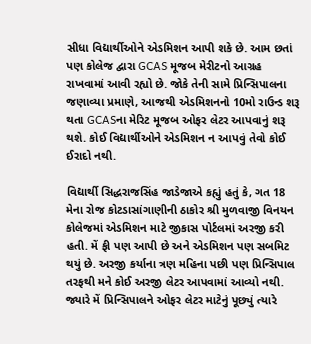સીધા વિદ્યાર્થીઓને એડમિશન આપી શકે છે. આમ છતાં પણ કોલેજ દ્વારા GCAS મૂજબ મેરીટનો આગ્રહ રાખવામાં આવી રહ્યો છે. જોકે તેની સામે પ્રિન્સિપાલના જણાવ્યા પ્રમાણે, આજથી એડમિશનનો 10મો રાઉન્ડ શરૂ થતા GCASના મેરિટ મૂજબ ઓફર લેટર આપવાનું શરૂ થશે. કોઈ વિદ્યાર્થીઓને એડમિશન ન આપવું તેવો કોઈ ઈરાદો નથી.

વિદ્યાર્થી સિદ્ધરાજસિંહ જાડેજાએ કહ્યું હતું કે, ગત 18 મેના રોજ કોટડાસાંગાણીની ઠાકોર શ્રી મુળવાજી વિનયન કોલેજમાં એડમિશન માટે જીકાસ પોર્ટલમાં અરજી કરી હતી. મેં ફી પણ આપી છે અને એડમિશન પણ સબમિટ થયું છે. અરજી કર્યાના ત્રણ મહિના પછી પણ પ્રિન્સિપાલ તરફથી મને કોઈ અરજી લેટર આપવામાં આવ્યો નથી. જ્યારે મેં પ્રિન્સિપાલને ઓફર લેટર માટેનું પૂછ્યું ત્યારે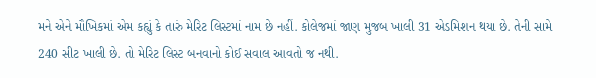મને એને મૌખિકમાં એમ કહ્યું કે તારું મેરિટ લિસ્ટમાં નામ છે નહીં. કોલેજમાં જાણ મુજબ ખાલી 31 એડમિશન થયા છે. તેની સામે 240 સીટ ખાલી છે. તો મેરિટ લિસ્ટ બનવાનો કોઈ સવાલ આવતો જ નથી.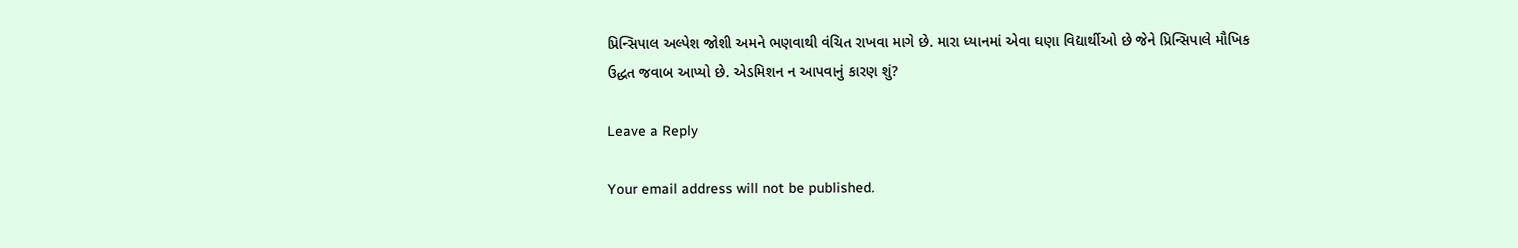પ્રિન્સિપાલ અલ્પેશ જોશી અમને ભણવાથી વંચિત રાખવા માગે છે. મારા ધ્યાનમાં એવા ઘણા વિદ્યાર્થીઓ છે જેને પ્રિન્સિપાલે મૌખિક ઉદ્ધત જવાબ આપ્યો છે. એડમિશન ન આપવાનું કારણ શું?

Leave a Reply

Your email address will not be published.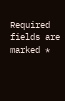Required fields are marked *